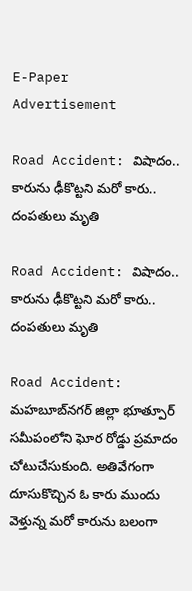E-Paper
Advertisement

Road Accident: విషాదం.. కారును ఢీకొట్టని మరో కారు.. దంపతులు మృతి

Road Accident: విషాదం.. కారును ఢీకొట్టని మరో కారు.. దంపతులు మృతి

Road Accident: మహబూబ్‌నగర్ జిల్లా భూత్పూర్ సమీపంలోని ఘోర రోడ్డు ప్రమాదం చోటుచేసుకుంది. అతివేగంగా దూసుకొచ్చిన ఓ కారు ముందు వెళ్తున్న మరో కారును బలంగా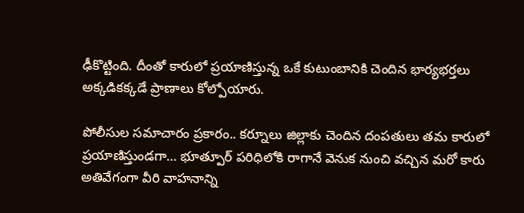ఢీకొట్టింది. దీంతో కారులో ప్రయాణిస్తున్న ఒకే కుటుంబానికి చెందిన భార్యభర్తలు అక్కడికక్కడే ప్రాణాలు కోల్పోయారు.

పోలీసుల సమాచారం ప్రకారం.. కర్నూలు జిల్లాకు చెందిన దంపతులు తమ కారులో ప్రయాణిస్తుండగా… భూత్పూర్ పరిధిలోకి రాగానే వెనుక నుంచి వచ్చిన మరో కారు అతివేగంగా వీరి వాహనాన్ని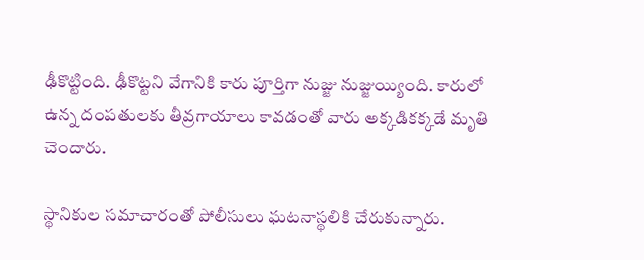ఢీకొట్టింది. ఢీకొట్టని వేగానికి కారు పూర్తిగా నుజ్జు నుజ్జుయ్యింది. కారులో ఉన్న దంపతులకు తీవ్రగాయాలు కావడంతో వారు అక్కడికక్కడే మృతి చెందారు.

స్థానికుల సమాచారంతో పోలీసులు ఘటనాస్థలికి చేరుకున్నారు.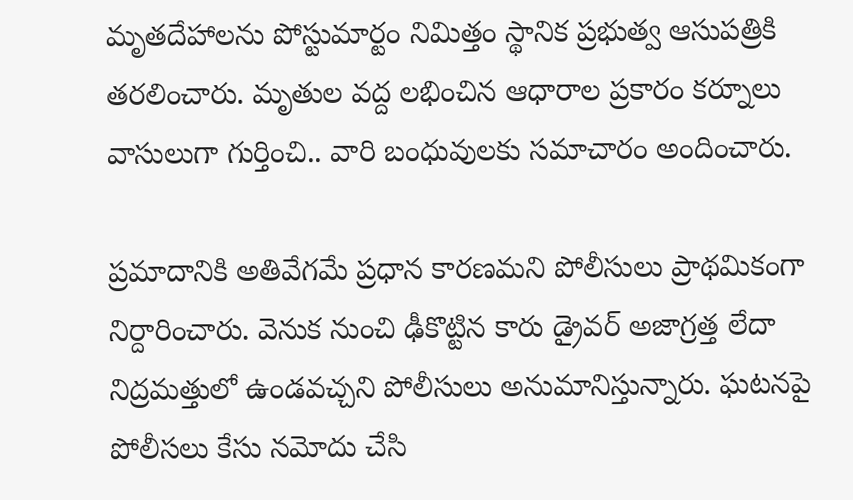మృతదేహాలను పోస్టుమార్టం నిమిత్తం స్థానిక ప్రభుత్వ ఆసుపత్రికి తరలించారు. మృతుల వద్ద లభించిన ఆధారాల ప్రకారం కర్నూలు వాసులుగా గుర్తించి.. వారి బంధువులకు సమాచారం అందించారు.

ప్రమాదానికి అతివేగమే ప్రధాన కారణమని పోలీసులు ప్రాథమికంగా నిర్దారించారు. వెనుక నుంచి ఢీకొట్టిన కారు డ్రైవర్ అజాగ్రత్త లేదా నిద్రమత్తులో ఉండవచ్చని పోలీసులు అనుమానిస్తున్నారు. ఘటనపై పోలీసలు కేసు నమోదు చేసి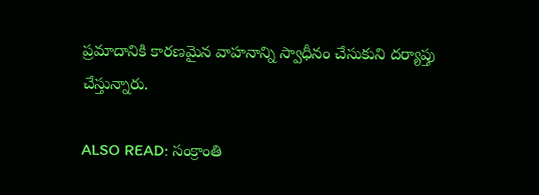ప్రమాదానికి కారణమైన వాహనాన్ని స్వాధీనం చేసుకుని దర్యాప్తు చేస్తున్నారు.

ALSO READ: సంక్రాంతి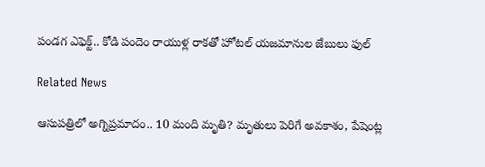పండగ ఎఫెక్ట్.. కోడి పందెం రాయుళ్ల రాకతో హోటల్ యజమానుల జేబులు ఫుల్

Related News

ఆసుపత్రిలో అగ్నిప్రమాదం.. 10 మంది మృతి? మృతులు పెరిగే అవకాశం, పేషెంట్ల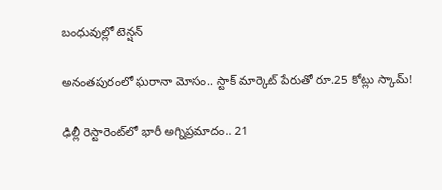బంధువుల్లో టెన్షన్

అనంతపురంలో ఘరానా మోసం.. స్టాక్ మార్కెట్ పేరుతో రూ.25 కోట్లు స్కామ్!

ఢిల్లీ రెస్టారెంట్‌లో భారీ అగ్నిప్రమాదం.. 21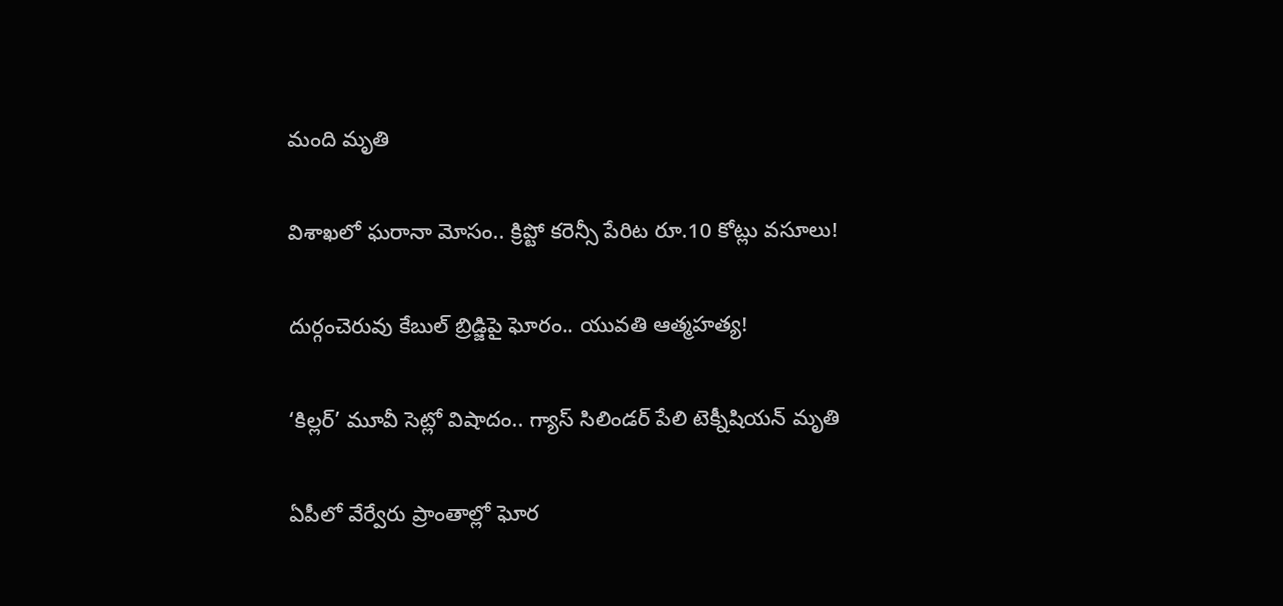మంది మృతి

విశాఖలో ఘరానా మోసం.. క్రిప్టో కరెన్సీ పేరిట రూ.10 కోట్లు వసూలు!

దుర్గంచెరువు కేబుల్ బ్రిడ్జిపై ఘోరం.. యువతి ఆత్మహత్య!

‘కిల్లర్’ మూవీ సెట్లో విషాదం.. గ్యాస్ సిలిండర్ పేలి టెక్నీషియన్ మృతి

ఏపీలో వేర్వేరు ప్రాంతాల్లో ఘోర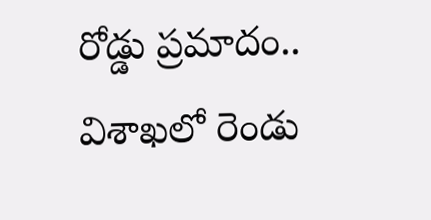రోడ్డు ప్రమాదం.. విశాఖలో రెండు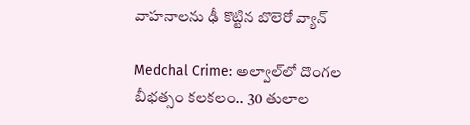వాహనాలను ఢీ కొట్టిన బొలెరో వ్యాన్

Medchal Crime: అల్వాల్‌లో దొంగల బీభత్సం కలకలం.. 30 తులాల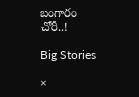బంగారం చోరీ..!

Big Stories

×